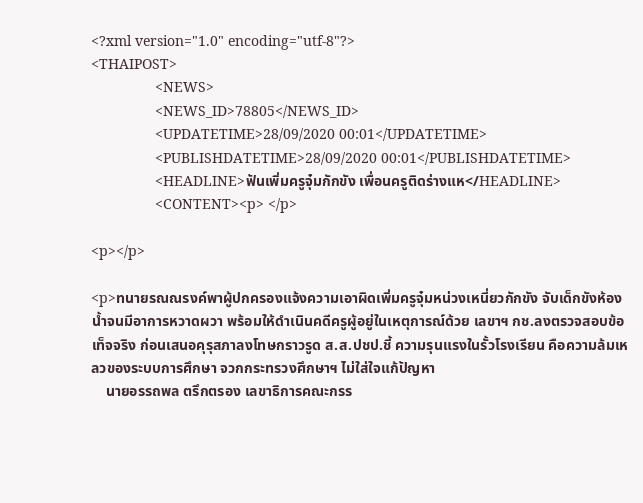<?xml version="1.0" encoding="utf-8"?>
<THAIPOST>
                <NEWS>
                <NEWS_ID>78805</NEWS_ID>
                <UPDATETIME>28/09/2020 00:01</UPDATETIME>
                <PUBLISHDATETIME>28/09/2020 00:01</PUBLISHDATETIME>
                <HEADLINE>ฟันเพิ่มครูจุ๋มกักขัง เพื่อนครูติดร่างแห</HEADLINE>
                <CONTENT><p> </p>

<p></p>

<p>ทนายรณณรงค์พาผู้ปกครองแจ้งความเอาผิดเพิ่มครูจุ๋มหน่วงเหนี่ยวกักขัง จับเด็กขังห้องน้ำจนมีอาการหวาดผวา พร้อมให้ดำเนินคดีครูผู้อยู่ในเหตุการณ์ด้วย เลขาฯ กช.ลงตรวจสอบข้อเท็จจริง ก่อนเสนอคุรุสภาลงโทษกราวรูด ส.ส.ปชป.ชี้ ความรุนแรงในรั้วโรงเรียน คือความล้มเหลวของระบบการศึกษา จวกกระทรวงศึกษาฯ ไม่ใส่ใจแก้ปัญหา
    นายอรรถพล ตรึกตรอง เลขาธิการคณะกรร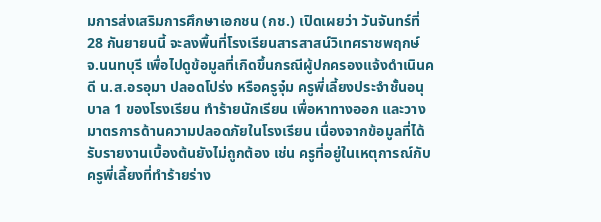มการส่งเสริมการศึกษาเอกชน (กช.) เปิดเผยว่า วันจันทร์ที่ 28 กันยายนนี้ จะลงพื้นที่โรงเรียนสารสาสน์วิเทศราชพฤกษ์ จ.นนทบุรี เพื่อไปดูข้อมูลที่เกิดขึ้นกรณีผู้ปกครองแจ้งดำเนินคดี น.ส.อรอุมา ปลอดโปร่ง หรือครูจุ๋ม ครูพี่เลี้ยงประจำชั้นอนุบาล 1 ของโรงเรียน ทำร้ายนักเรียน เพื่อหาทางออก และวางมาตรการด้านความปลอดภัยในโรงเรียน เนื่องจากข้อมูลที่ได้รับรายงานเบื้องต้นยังไม่ถูกต้อง เช่น ครูที่อยู่ในเหตุการณ์กับครูพี่เลี้ยงที่ทำร้ายร่าง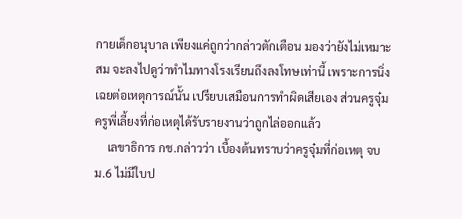กายเด็กอนุบาล เพียงแค่ถูกว่ากล่าวตักเตือน มองว่ายังไม่เหมาะสม จะลงไปดูว่าทำไมทางโรงเรียนถึงลงโทษเท่านี้ เพราะการนิ่งเฉยต่อเหตุการณ์นั้น เปรียบเสมือนการทำผิดเสียเอง ส่วนครูจุ๋ม ครูพี่เลี้ยงที่ก่อเหตุได้รับรายงานว่าถูกไล่ออกแล้ว
    เลขาธิการ กช.กล่าวว่า เบื้องต้นทราบว่าครูจุ๋มที่ก่อเหตุ จบ ม.6 ไม่มีใบป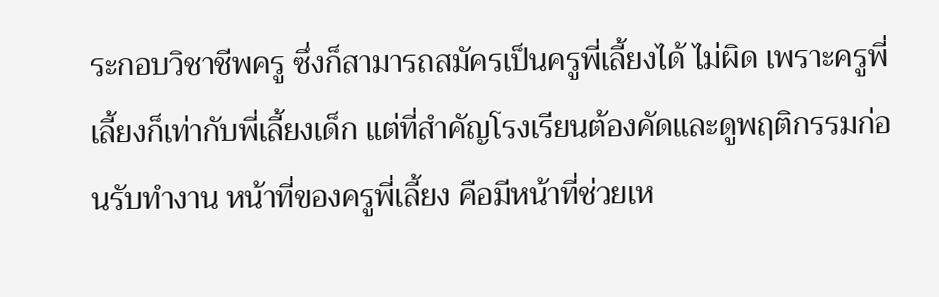ระกอบวิชาชีพครู ซึ่งก็สามารถสมัครเป็นครูพี่เลี้ยงได้ ไม่ผิด เพราะครูพี่เลี้ยงก็เท่ากับพี่เลี้ยงเด็ก แต่ที่สำคัญโรงเรียนต้องคัดและดูพฤติกรรมก่อนรับทำงาน หน้าที่ของครูพี่เลี้ยง คือมีหน้าที่ช่วยเห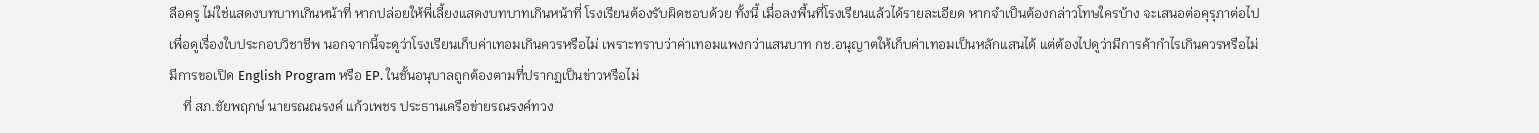ลือครู ไม่ใช่แสดงบทบาทเกินหน้าที่ หากปล่อยให้พี่เลี้ยงแสดงบทบาทเกินหน้าที่ โรงเรียนต้องรับผิดชอบด้วย ทั้งนี้ เมื่อลงพื้นที่โรงเรียนแล้วได้รายละเอียด หากจำเป็นต้องกล่าวโทษใครบ้าง จะเสนอต่อคุรุภาต่อไป เพื่อดูเรื่องใบประกอบวิชาชีพ นอกจากนี้จะดูว่าโรงเรียนเก็บค่าเทอมเกินควรหรือไม่ เพราะทราบว่าค่าเทอมแพงกว่าแสนบาท กช.อนุญาตให้เก็บค่าเทอมเป็นหลักแสนได้ แต่ต้องไปดูว่ามีการค้ากำไรเกินควรหรือไม่ มีการขอเปิด English Program หรือ EP. ในชั้นอนุบาลถูกต้องตามที่ปรากฏเป็นข่าวหรือไม่
    ที่ สภ.ชัยพฤกษ์ นายรณณรงค์ แก้วเพชร ประธานเครือข่ายรณรงค์ทวง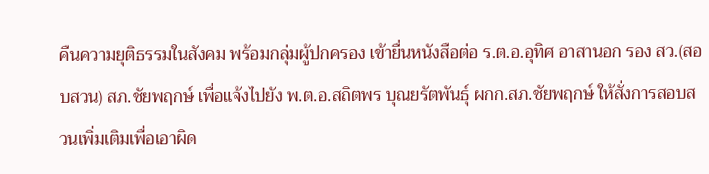คืนความยุติธรรมในสังคม พร้อมกลุ่มผู้ปกครอง เข้ายื่นหนังสือต่อ ร.ต.อ.อุทิศ อาสานอก รอง สว.(สอบสวน) สภ.ชัยพฤกษ์ เพื่อแจ้งไปยัง พ.ต.อ.สถิตพร บุณยรัตพันธุ์ ผกก.สภ.ชัยพฤกษ์ ให้สั่งการสอบสวนเพิ่มเติมเพื่อเอาผิด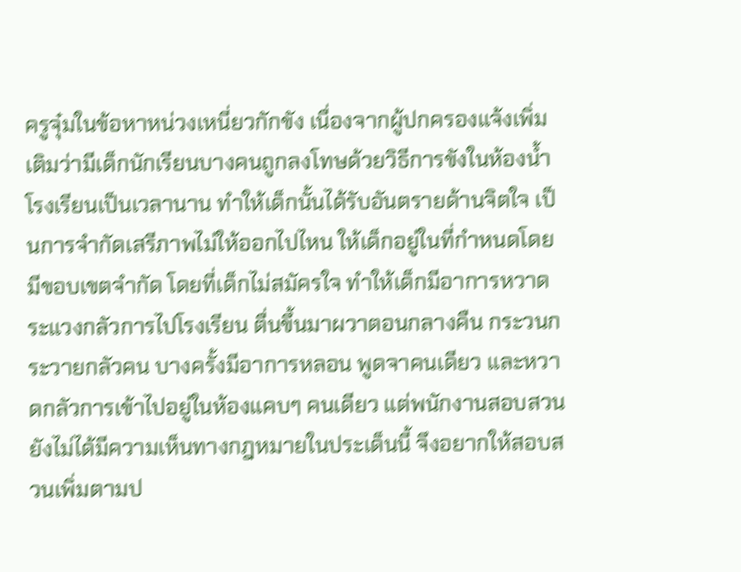ครูจุ๋มในข้อหาหน่วงเหนี่ยวกักขัง เนื่องจากผู้ปกครองแจ้งเพิ่มเติมว่ามีเด็กนักเรียนบางคนถูกลงโทษด้วยวิธีการขังในห้องน้ำโรงเรียนเป็นเวลานาน ทำให้เด็กนั้นได้รับอันตรายด้านจิตใจ เป็นการจำกัดเสรีภาพไม่ให้ออกไปไหน ให้เด็กอยู่ในที่กำหนดโดยมีขอบเขตจำกัด โดยที่เด็กไม่สมัครใจ ทำให้เด็กมีอาการหวาดระแวงกลัวการไปโรงเรียน ตื่นขึ้นมาผวาตอนกลางคืน กระวนกระวายกลัวคน บางครั้งมีอาการหลอน พูดจาคนเดียว และหวาดกลัวการเข้าไปอยู่ในห้องแคบๆ คนเดียว แต่พนักงานสอบสวนยังไม่ได้มีความเห็นทางกฎหมายในประเด็นนี้ จึงอยากให้สอบสวนเพิ่มตามป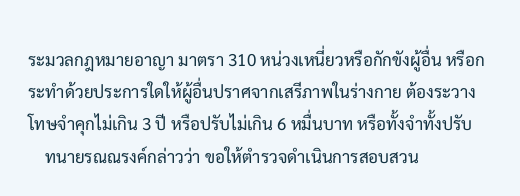ระมวลกฎหมายอาญา มาตรา 310 หน่วงเหนี่ยวหรือกักขังผู้อื่น หรือกระทำด้วยประการใดให้ผู้อื่นปราศจากเสรีภาพในร่างกาย ต้องระวางโทษจำคุกไม่เกิน 3 ปี หรือปรับไม่เกิน 6 หมื่นบาท หรือทั้งจำทั้งปรับ
    ทนายรณณรงค์กล่าวว่า ขอให้ตำรวจดำเนินการสอบสวน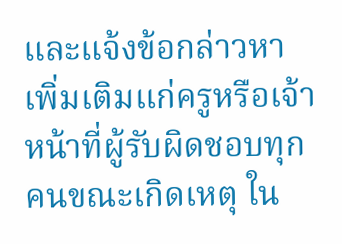และแจ้งข้อกล่าวหาเพิ่มเติมแก่ครูหรือเจ้าหน้าที่ผู้รับผิดชอบทุกคนขณะเกิดเหตุ ใน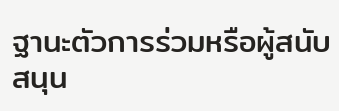ฐานะตัวการร่วมหรือผู้สนับสนุน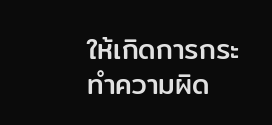ให้เกิดการกระทำความผิด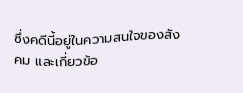ซึ่งคดีนี้อยู่ในความสนใจของสังคม และเกี่ยวข้อ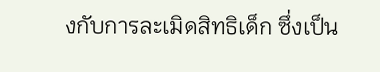งกับการละเมิดสิทธิเด็ก ซึ่งเป็น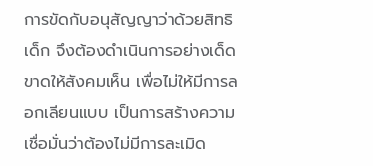การขัดกับอนุสัญญาว่าด้วยสิทธิเด็ก จึงต้องดำเนินการอย่างเด็ดขาดให้สังคมเห็น เพื่อไม่ให้มีการลอกเลียนแบบ เป็นการสร้างความเชื่อมั่นว่าต้องไม่มีการละเมิด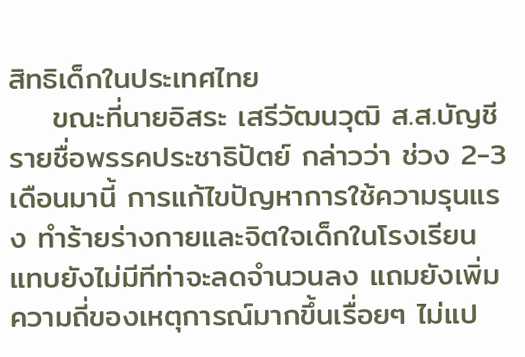สิทธิเด็กในประเทศไทย
    ขณะที่นายอิสระ เสรีวัฒนวุฒิ ส.ส.บัญชีรายชื่อพรรคประชาธิปัตย์ กล่าวว่า ช่วง 2-3 เดือนมานี้ การแก้ไขปัญหาการใช้ความรุนแรง ทำร้ายร่างกายและจิตใจเด็กในโรงเรียน แทบยังไม่มีทีท่าจะลดจำนวนลง แถมยังเพิ่มความถี่ของเหตุการณ์มากขึ้นเรื่อยๆ ไม่แป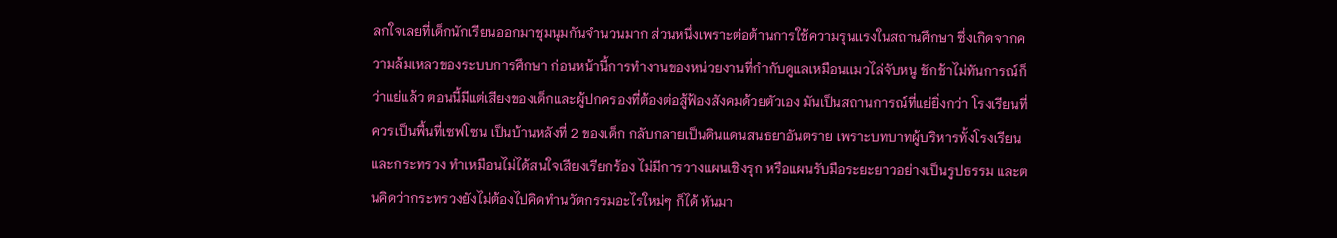ลกใจเลยที่เด็กนักเรียนออกมาชุมนุมกันจำนวนมาก ส่วนหนึ่งเพราะต่อต้านการใช้ความรุนเเรงในสถานศึกษา ซึ่งเกิดจากความล้มเหลวของระบบการศึกษา ก่อนหน้านี้การทำงานของหน่วยงานที่กำกับดูแลเหมือนเเมวไล่จับหนู ชักช้าไม่ทันการณ์ก็ว่าแย่แล้ว ตอนนี้มีแต่เสียงของเด็กและผู้ปกครองที่ต้องต่อสู้ฟ้องสังคมด้วยตัวเอง มันเป็นสถานการณ์ที่แย่ยิ่งกว่า โรงเรียนที่ควรเป็นพื้นที่เซฟโซน เป็นบ้านหลังที่ 2 ของเด็ก กลับกลายเป็นดินแดนสนธยาอันตราย เพราะบทบาทผู้บริหารทั้งโรงเรียนและกระทรวง ทำเหมือนไม่ได้สนใจเสียงเรียกร้อง ไม่มีการวางแผนเชิงรุก หรือแผนรับมือระยะยาวอย่างเป็นรูปธรรม และตนคิดว่ากระทรวงยังไม่ต้องไปคิดทำนวัตกรรมอะไรใหม่ๆ ก็ได้ หันมา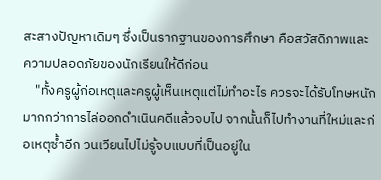สะสางปัญหาเดิมๆ ซึ่งเป็นรากฐานของการศึกษา คือสวัสดิภาพและความปลอดภัยของนักเรียนให้ดีก่อน
    "ทั้งครูผู้ก่อเหตุและครูผู้เห็นเหตุแต่ไม่ทำอะไร ควรจะได้รับโทษหนักมากกว่าการไล่ออกดำเนินคดีแล้วจบไป จากนั้นก็ไปทำงานที่ใหม่และก่อเหตุซ้ำอีก วนเวียนไปไม่รู้จบแบบที่เป็นอยู่ใน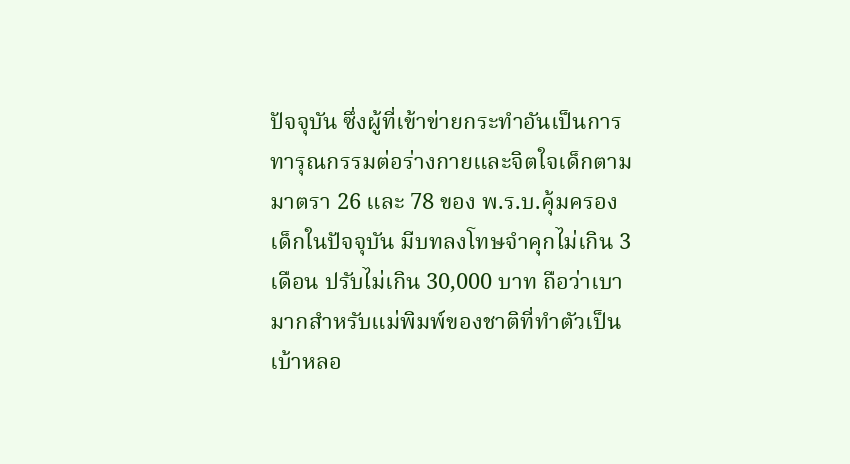ปัจจุบัน ซึ่งผู้ที่เข้าข่ายกระทำอันเป็นการทารุณกรรมต่อร่างกายและจิตใจเด็กตามมาตรา 26 และ 78 ของ พ.ร.บ.คุ้มครองเด็กในปัจจุบัน มีบทลงโทษจำคุกไม่เกิน 3 เดือน ปรับไม่เกิน 30,000 บาท ถือว่าเบามากสำหรับแม่พิมพ์ของชาติที่ทำตัวเป็นเบ้าหลอ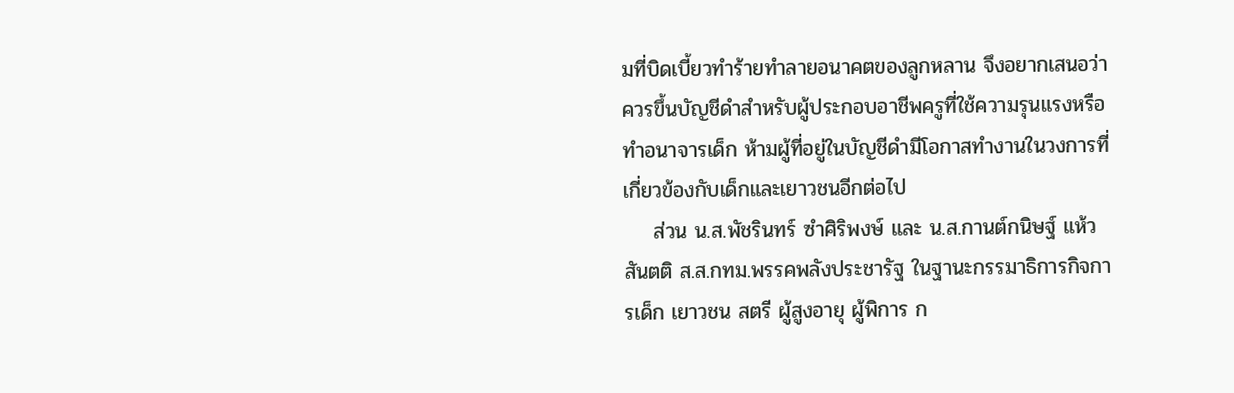มที่บิดเบี้ยวทำร้ายทำลายอนาคตของลูกหลาน จึงอยากเสนอว่าควรขึ้นบัญชีดำสำหรับผู้ประกอบอาชีพครูที่ใช้ความรุนแรงหรือทำอนาจารเด็ก ห้ามผู้ที่อยู่ในบัญชีดำมีโอกาสทำงานในวงการที่เกี่ยวข้องกับเด็กและเยาวชนอีกต่อไป
    ส่วน น.ส.พัชรินทร์ ซำศิริพงษ์ และ น.ส.กานต์กนิษฐ์ แห้วสันตติ ส.ส.กทม.พรรคพลังประชารัฐ ในฐานะกรรมาธิการกิจการเด็ก เยาวชน สตรี ผู้สูงอายุ ผู้พิการ ก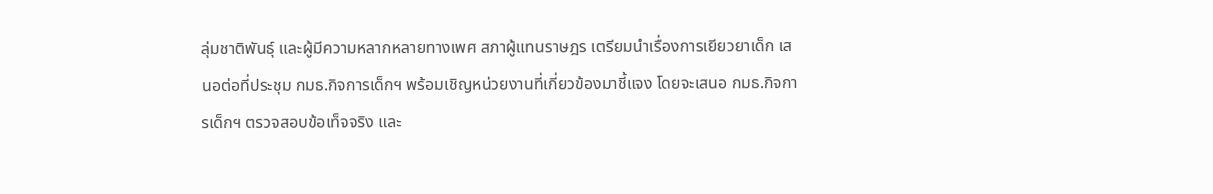ลุ่มชาติพันธุ์ และผู้มีความหลากหลายทางเพศ สภาผู้แทนราษฎร เตรียมนำเรื่องการเยียวยาเด็ก เสนอต่อที่ประชุม กมธ.กิจการเด็กฯ พร้อมเชิญหน่วยงานที่เกี่ยวข้องมาชี้แจง โดยจะเสนอ กมธ.กิจการเด็กฯ ตรวจสอบข้อเท็จจริง และ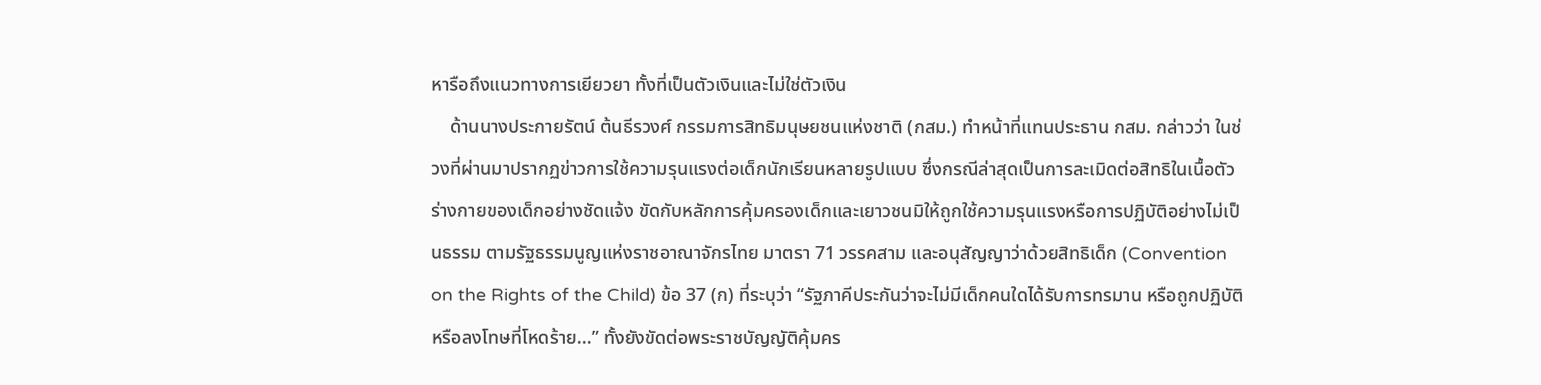หารือถึงแนวทางการเยียวยา ทั้งที่เป็นตัวเงินและไม่ใช่ตัวเงิน
    ด้านนางประกายรัตน์ ต้นธีรวงศ์ กรรมการสิทธิมนุษยชนแห่งชาติ (กสม.) ทำหน้าที่แทนประธาน กสม. กล่าวว่า ในช่วงที่ผ่านมาปรากฏข่าวการใช้ความรุนแรงต่อเด็กนักเรียนหลายรูปแบบ ซึ่งกรณีล่าสุดเป็นการละเมิดต่อสิทธิในเนื้อตัวร่างกายของเด็กอย่างชัดแจ้ง ขัดกับหลักการคุ้มครองเด็กและเยาวชนมิให้ถูกใช้ความรุนแรงหรือการปฏิบัติอย่างไม่เป็นธรรม ตามรัฐธรรมนูญแห่งราชอาณาจักรไทย มาตรา 71 วรรคสาม และอนุสัญญาว่าด้วยสิทธิเด็ก (Convention on the Rights of the Child) ข้อ 37 (ก) ที่ระบุว่า “รัฐภาคีประกันว่าจะไม่มีเด็กคนใดได้รับการทรมาน หรือถูกปฏิบัติ หรือลงโทษที่โหดร้าย...” ทั้งยังขัดต่อพระราชบัญญัติคุ้มคร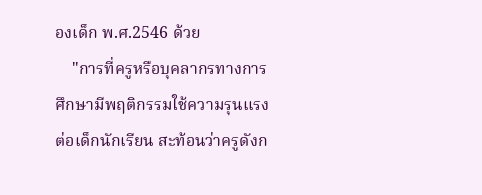องเด็ก พ.ศ.2546 ด้วย
    "การที่ครูหรือบุคลากรทางการศึกษามีพฤติกรรมใช้ความรุนแรงต่อเด็กนักเรียน สะท้อนว่าครูดังก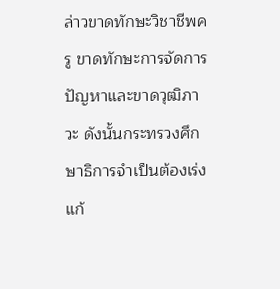ล่าวขาดทักษะวิชาชีพครู ขาดทักษะการจัดการปัญหาและขาดวุฒิภาวะ ดังนั้นกระทรวงศึกษาธิการจำเป็นต้องเร่งแก้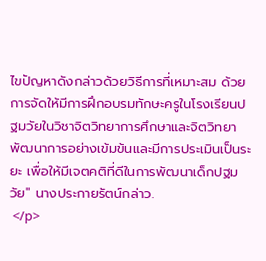ไขปัญหาดังกล่าวด้วยวิธีการที่เหมาะสม ด้วยการจัดให้มีการฝึกอบรมทักษะครูในโรงเรียนปฐมวัยในวิชาจิตวิทยาการศึกษาและจิตวิทยาพัฒนาการอย่างเข้มข้นและมีการประเมินเป็นระยะ เพื่อให้มีเจตคติที่ดีในการพัฒนาเด็กปฐมวัย" นางประกายรัตน์กล่าว.
 </p>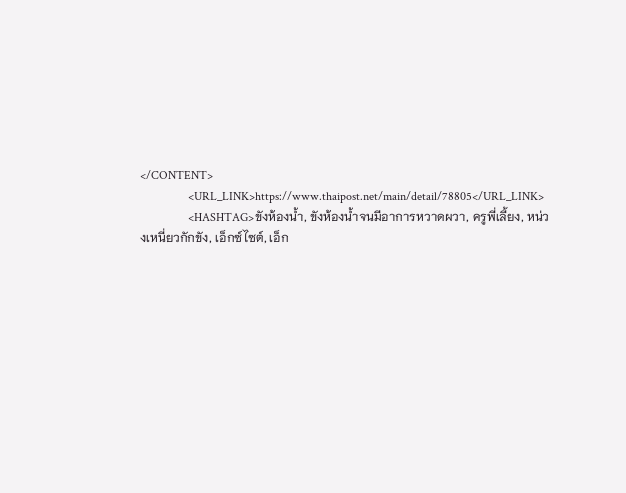</CONTENT>
                <URL_LINK>https://www.thaipost.net/main/detail/78805</URL_LINK>
                <HASHTAG>ขังห้องน้ำ, ขังห้องน้ำจนมีอาการหวาดผวา, ครูพี่เลี้ยง, หน่วงเหนี่ยวกักขัง, เอ็กซ์ไซต์, เอ็ก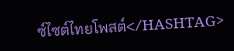ซ์ไซต์ไทยโพสต์</HASHTAG>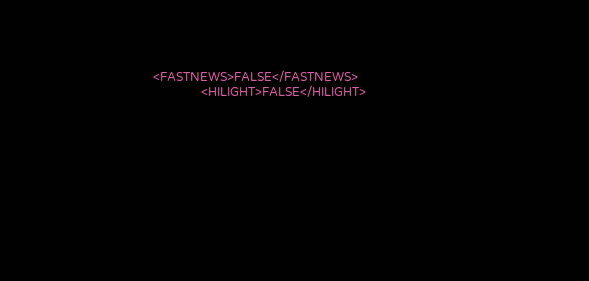<FASTNEWS>FALSE</FASTNEWS>
                <HILIGHT>FALSE</HILIGHT>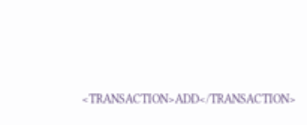<TRANSACTION>ADD</TRANSACTION>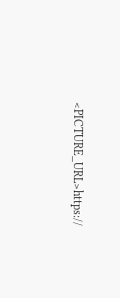<PICTURE_URL>https://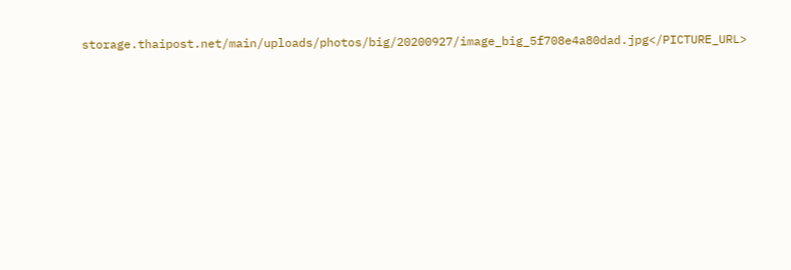storage.thaipost.net/main/uploads/photos/big/20200927/image_big_5f708e4a80dad.jpg</PICTURE_URL>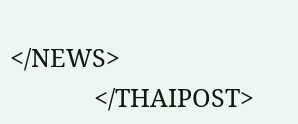</NEWS>
            </THAIPOST>